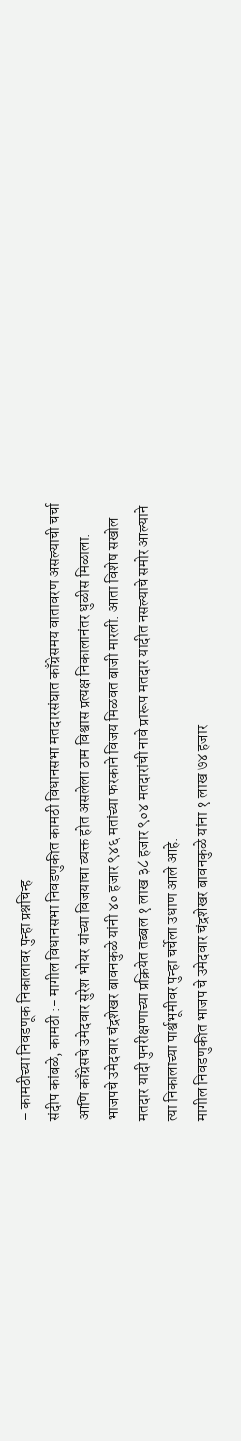– कामठीच्या निवडणूक निकालावर पुन्हा प्रश्नचिन्ह
संदीप कांबळे, कामठी :- मागील विधानसभा निवडणुकीत कामठी विधानसभा मतदारसंघात काँग्रेसमय वातावरण असल्याची चर्चा आणि काँग्रेसचे उमेदवार सुरेश भोयर यांच्या विजयाचा व्यक्त होत असलेला ठाम विश्वास प्रत्यक्ष निकालानंतर धुळीस मिळाला. भाजपचे उमेदवार चंद्रशेखर बावनकुळे यांनी ४० हजार ९४६ मतांच्या फरकाने विजय मिळवत बाजी मारली. आता विशेष सखोल मतदार यादी पुनरीक्षणाच्या प्रक्रियेत तब्बल १ लाख ३८ हजार ९०४ मतदारांची नावे प्रारूप मतदार यादीत नसल्याचे समोर आल्याने त्या निकालाच्या पार्श्वभूमीवर पुन्हा चर्चेला उधाण आले आहे.
मागील निवडणुकीत भाजप चे उमेदवार चंद्रशेखर बावनकुळे यांना १ लाख ७४ हजार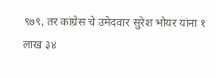९७९, तर कांग्रेस चे उमेदवार सुरेश भोयर यांना १ लाख ३४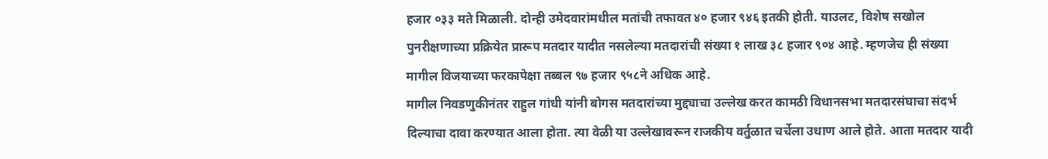हजार ०३३ मते मिळाली. दोन्ही उमेदवारांमधील मतांची तफावत ४० हजार ९४६ इतकी होती. याउलट, विशेष सखोल पुनरीक्षणाच्या प्रक्रियेत प्रारूप मतदार यादीत नसलेल्या मतदारांची संख्या १ लाख ३८ हजार ९०४ आहे. म्हणजेच ही संख्या मागील विजयाच्या फरकापेक्षा तब्बल ९७ हजार ९५८ने अधिक आहे.
मागील निवडणुकीनंतर राहुल गांधी यांनी बोगस मतदारांच्या मुद्द्याचा उल्लेख करत कामठी विधानसभा मतदारसंघाचा संदर्भ दिल्याचा दावा करण्यात आला होता. त्या वेळी या उल्लेखावरून राजकीय वर्तुळात चर्चेला उधाण आले होते. आता मतदार यादी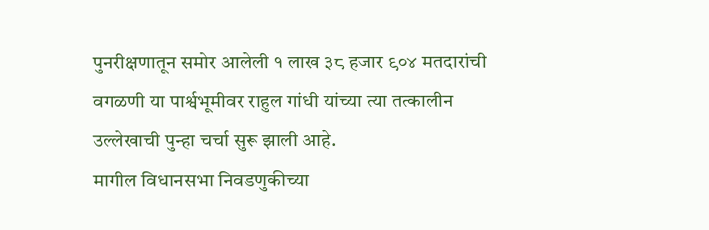पुनरीक्षणातून समोर आलेली १ लाख ३८ हजार ९०४ मतदारांची वगळणी या पार्श्वभूमीवर राहुल गांधी यांच्या त्या तत्कालीन उल्लेखाची पुन्हा चर्चा सुरू झाली आहे.
मागील विधानसभा निवडणुकीच्या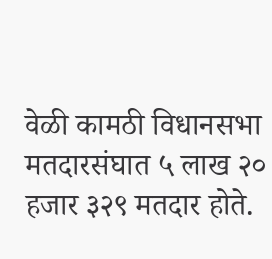वेळी कामठी विधानसभा मतदारसंघात ५ लाख २० हजार ३२९ मतदार होते.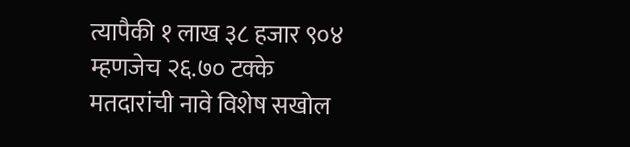त्यापैकी १ लाख ३८ हजार ९०४ म्हणजेच २६.७० टक्के मतदारांची नावे विशेष सखोल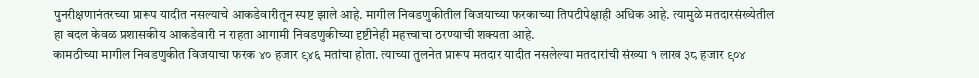पुनरीक्षणानंतरच्या प्रारूप यादीत नसल्याचे आकडेवारीतून स्पष्ट झाले आहे. मागील निवडणुकीतील विजयाच्या फरकाच्या तिपटीपेक्षाही अधिक आहे. त्यामुळे मतदारसंख्येतील हा बदल केवळ प्रशासकीय आकडेवारी न राहता आगामी निवडणुकीच्या दृष्टीनेही महत्त्वाचा ठरण्याची शक्यता आहे.
कामठीच्या मागील निवडणुकीत विजयाचा फरक ४० हजार ९४६ मतांचा होता. त्याच्या तुलनेत प्रारूप मतदार यादीत नसलेल्या मतदारांची संख्या १ लाख ३८ हजार ९०४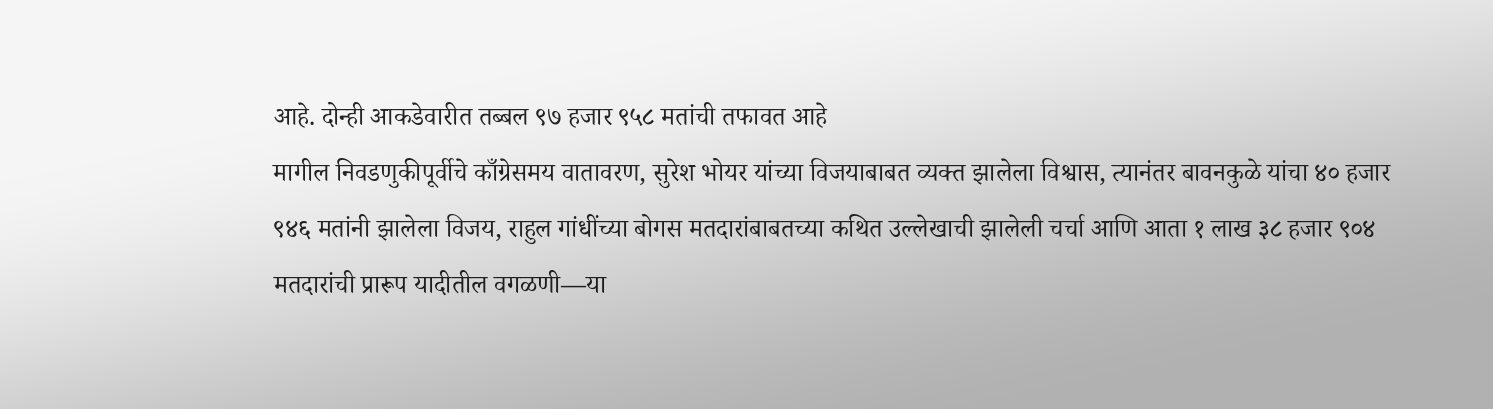आहे. दोन्ही आकडेवारीत तब्बल ९७ हजार ९५८ मतांची तफावत आहे
मागील निवडणुकीपूर्वीचे काँग्रेसमय वातावरण, सुरेश भोयर यांच्या विजयाबाबत व्यक्त झालेला विश्वास, त्यानंतर बावनकुळे यांचा ४० हजार ९४६ मतांनी झालेला विजय, राहुल गांधींच्या बोगस मतदारांबाबतच्या कथित उल्लेखाची झालेली चर्चा आणि आता १ लाख ३८ हजार ९०४ मतदारांची प्रारूप यादीतील वगळणी—या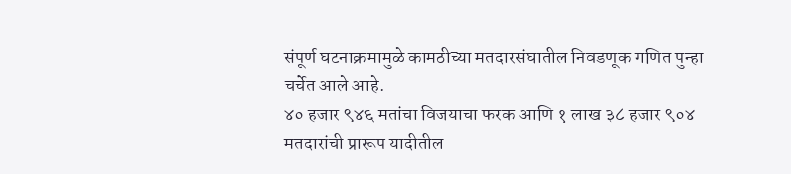संपूर्ण घटनाक्रमामुळे कामठीच्या मतदारसंघातील निवडणूक गणित पुन्हा चर्चेत आले आहे.
४० हजार ९४६ मतांचा विजयाचा फरक आणि १ लाख ३८ हजार ९०४ मतदारांची प्रारूप यादीतील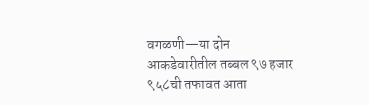वगळणी—या दोन आकडेवारीतील तब्बल ९७ हजार ९५८ची तफावत आता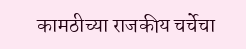कामठीच्या राजकीय चर्चेचा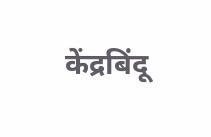केंद्रबिंदू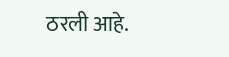ठरली आहे.